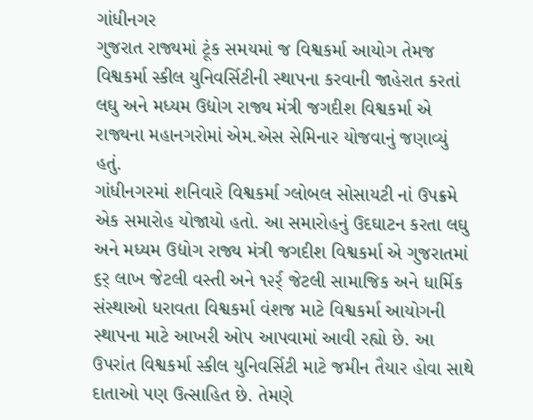ગાંધીનગર
ગુજરાત રાજ્યમાં ટૂંક સમયમાં જ વિશ્વકર્મા આયોગ તેમજ વિશ્વકર્મા સ્કીલ યુનિવર્સિટીની સ્થાપના કરવાની જાહેરાત કરતાં લઘુ અને મધ્યમ ઉદ્યોગ રાજ્ય મંત્રી જગદીશ વિશ્વકર્મા એ રાજ્યના મહાનગરોમાં એમ.એસ સેમિનાર યોજવાનું જણાવ્યું હતું.
ગાંધીનગરમાં શનિવારે વિશ્વકર્મા ગ્લોબલ સોસાયટી નાં ઉપક્રમે એક સમારોહ યોજાયો હતો. આ સમારોહનું ઉદઘાટન કરતા લઘુ અને મધ્યમ ઉદ્યોગ રાજ્ય મંત્રી જગદીશ વિશ્વકર્મા એ ગુજરાતમાં ૬ર્ લાખ જેટલી વસ્તી અને ૧૨ર્ર્ જેટલી સામાજિક અને ધાર્મિક સંસ્થાઓ ધરાવતા વિશ્વકર્મા વંશજ માટે વિશ્વકર્મા આયોગની સ્થાપના માટે આખરી ઓપ આપવામાં આવી રહ્યો છે. આ ઉપરાંત વિશ્વકર્મા સ્કીલ યુનિવર્સિટી માટે જમીન તૈયાર હોવા સાથે દાતાઓ પણ ઉત્સાહિત છે. તેમણે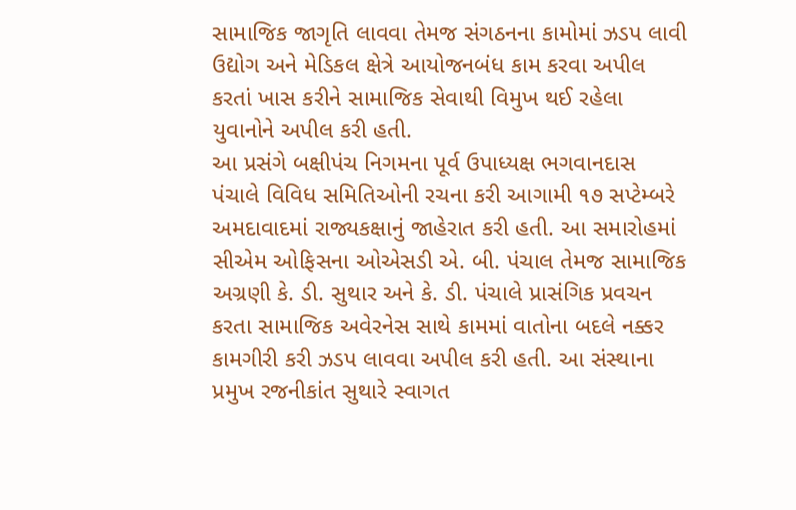સામાજિક જાગૃતિ લાવવા તેમજ સંગઠનના કામોમાં ઝડપ લાવી ઉદ્યોગ અને મેડિકલ ક્ષેત્રે આયોજનબંધ કામ કરવા અપીલ કરતાં ખાસ કરીને સામાજિક સેવાથી વિમુખ થઈ રહેલા યુવાનોને અપીલ કરી હતી.
આ પ્રસંગે બક્ષીપંચ નિગમના પૂર્વ ઉપાધ્યક્ષ ભગવાનદાસ પંચાલે વિવિધ સમિતિઓની રચના કરી આગામી ૧૭ સપ્ટેમ્બરે અમદાવાદમાં રાજ્યકક્ષાનું જાહેરાત કરી હતી. આ સમારોહમાં સીએમ ઓફિસના ઓએસડી એ. બી. પંચાલ તેમજ સામાજિક અગ્રણી કે. ડી. સુથાર અને કે. ડી. પંચાલે પ્રાસંગિક પ્રવચન કરતા સામાજિક અવેરનેસ સાથે કામમાં વાતોના બદલે નક્કર કામગીરી કરી ઝડપ લાવવા અપીલ કરી હતી. આ સંસ્થાના પ્રમુખ રજનીકાંત સુથારે સ્વાગત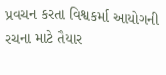પ્રવચન કરતા વિશ્વકર્મા આયોગની રચના માટે તૈયાર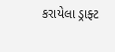કરાયેલા ડ્રાફ્ટ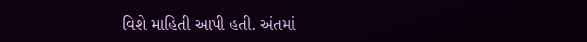વિશે માહિતી આપી હતી. અંતમાં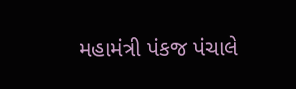મહામંત્રી પંકજ પંચાલે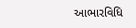આભારવિધિ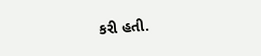કરી હતી.